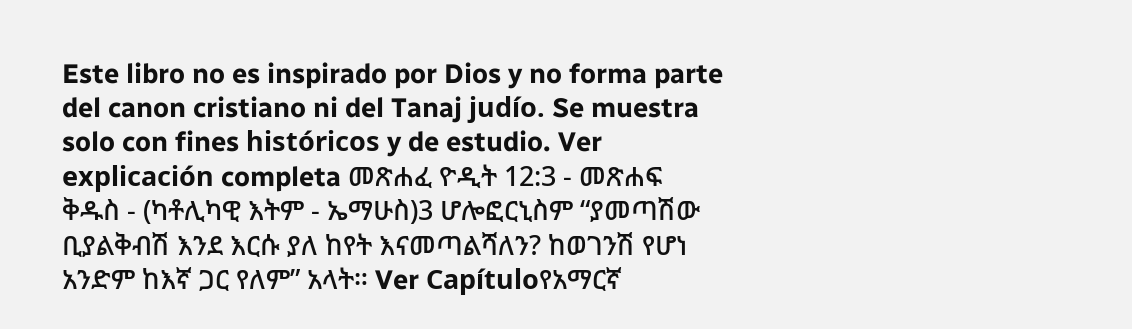Este libro no es inspirado por Dios y no forma parte del canon cristiano ni del Tanaj judío. Se muestra solo con fines históricos y de estudio. Ver explicación completa መጽሐፈ ዮዲት 12:3 - መጽሐፍ ቅዱስ - (ካቶሊካዊ እትም - ኤማሁስ)3 ሆሎፎርኒስም “ያመጣሽው ቢያልቅብሽ እንደ እርሱ ያለ ከየት እናመጣልሻለን? ከወገንሽ የሆነ አንድም ከእኛ ጋር የለም” አላት። Ver Capítuloየአማርኛ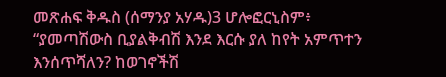መጽሐፍ ቅዱስ (ሰማንያ አሃዱ)3 ሆሎፎርኒስም፥ “ያመጣሽውስ ቢያልቅብሽ እንደ እርሱ ያለ ከየት አምጥተን እንሰጥሻለን? ከወገኖችሽ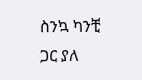ስንኳ ካንቺ ጋር ያለ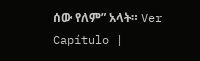ሰው የለም” አላት። Ver Capítulo |